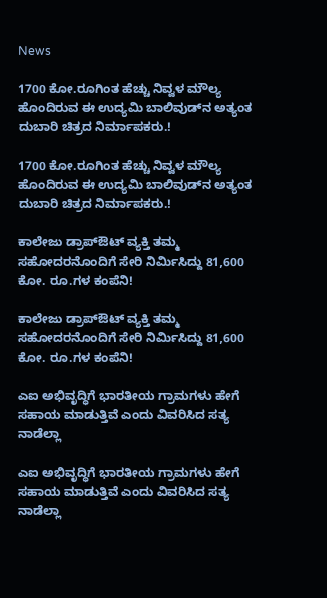News

1700 ಕೋ.ರೂಗಿಂತ ಹೆಚ್ಚು ನಿವ್ವಳ ಮೌಲ್ಯ ಹೊಂದಿರುವ ಈ ಉದ್ಯಮಿ ಬಾಲಿವುಡ್‌ನ ಅತ್ಯಂತ ದುಬಾರಿ ಚಿತ್ರದ ನಿರ್ಮಾಪಕರು.!

1700 ಕೋ.ರೂಗಿಂತ ಹೆಚ್ಚು ನಿವ್ವಳ ಮೌಲ್ಯ ಹೊಂದಿರುವ ಈ ಉದ್ಯಮಿ ಬಾಲಿವುಡ್‌ನ ಅತ್ಯಂತ ದುಬಾರಿ ಚಿತ್ರದ ನಿರ್ಮಾಪಕರು.!

ಕಾಲೇಜು ಡ್ರಾಪ್ಔಟ್ ವ್ಯಕ್ತಿ ತಮ್ಮ  ಸಹೋದರನೊಂದಿಗೆ ಸೇರಿ ನಿರ್ಮಿಸಿದ್ದು 81,600 ಕೋ. ರೂ.ಗಳ ಕಂಪೆನಿ!

ಕಾಲೇಜು ಡ್ರಾಪ್ಔಟ್ ವ್ಯಕ್ತಿ ತಮ್ಮ ಸಹೋದರನೊಂದಿಗೆ ಸೇರಿ ನಿರ್ಮಿಸಿದ್ದು 81,600 ಕೋ. ರೂ.ಗಳ ಕಂಪೆನಿ!

ಎಐ ಅಭಿವೃದ್ಧಿಗೆ ಭಾರತೀಯ ಗ್ರಾಮಗಳು ಹೇಗೆ ಸಹಾಯ ಮಾಡುತ್ತಿವೆ ಎಂದು ವಿವರಿಸಿದ ಸತ್ಯ ನಾಡೆಲ್ಲಾ

ಎಐ ಅಭಿವೃದ್ಧಿಗೆ ಭಾರತೀಯ ಗ್ರಾಮಗಳು ಹೇಗೆ ಸಹಾಯ ಮಾಡುತ್ತಿವೆ ಎಂದು ವಿವರಿಸಿದ ಸತ್ಯ ನಾಡೆಲ್ಲಾ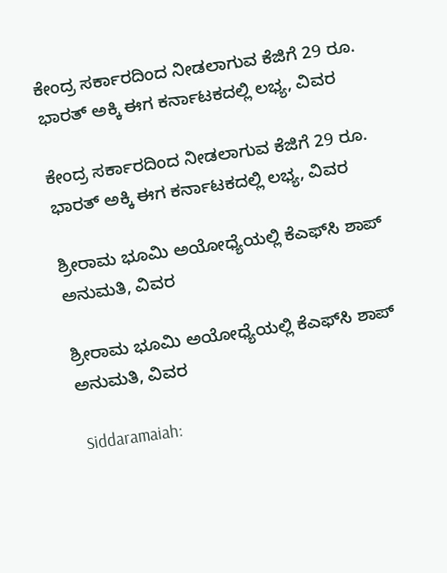ಕೇಂದ್ರ ಸರ್ಕಾರದಿಂದ ನೀಡಲಾಗುವ ಕೆಜಿಗೆ 29 ರೂ. ಭಾರತ್ ಅಕ್ಕಿ ಈಗ ಕರ್ನಾಟಕದಲ್ಲಿ ಲಭ್ಯ, ವಿವರ

ಕೇಂದ್ರ ಸರ್ಕಾರದಿಂದ ನೀಡಲಾಗುವ ಕೆಜಿಗೆ 29 ರೂ. ಭಾರತ್ ಅಕ್ಕಿ ಈಗ ಕರ್ನಾಟಕದಲ್ಲಿ ಲಭ್ಯ, ವಿವರ

ಶ್ರೀರಾಮ ಭೂಮಿ ಅಯೋಧ್ಯೆಯಲ್ಲಿ ಕೆಎಫ್‌ಸಿ ಶಾಪ್‌ ಅನುಮತಿ, ವಿವರ

ಶ್ರೀರಾಮ ಭೂಮಿ ಅಯೋಧ್ಯೆಯಲ್ಲಿ ಕೆಎಫ್‌ಸಿ ಶಾಪ್‌ ಅನುಮತಿ, ವಿವರ

 Siddaramaiah: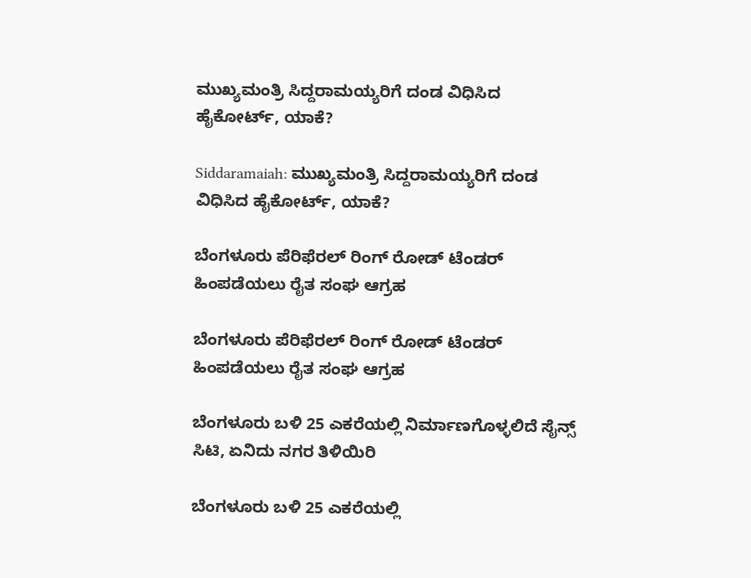ಮುಖ್ಯಮಂತ್ರಿ ಸಿದ್ದರಾಮಯ್ಯರಿಗೆ ದಂಡ ವಿಧಿಸಿದ ಹೈಕೋರ್ಟ್, ಯಾಕೆ?

Siddaramaiah: ಮುಖ್ಯಮಂತ್ರಿ ಸಿದ್ದರಾಮಯ್ಯರಿಗೆ ದಂಡ ವಿಧಿಸಿದ ಹೈಕೋರ್ಟ್, ಯಾಕೆ?

ಬೆಂಗಳೂರು ಪೆರಿಫೆರಲ್ ರಿಂಗ್ ರೋಡ್ ಟೆಂಡರ್ ಹಿಂಪಡೆಯಲು ರೈತ ಸಂಘ ಆಗ್ರಹ

ಬೆಂಗಳೂರು ಪೆರಿಫೆರಲ್ ರಿಂಗ್ ರೋಡ್ ಟೆಂಡರ್ ಹಿಂಪಡೆಯಲು ರೈತ ಸಂಘ ಆಗ್ರಹ

ಬೆಂಗಳೂರು ಬಳಿ 25 ಎಕರೆಯಲ್ಲಿ ನಿರ್ಮಾಣಗೊಳ್ಳಲಿದೆ ಸೈನ್ಸ್‌ ಸಿಟಿ, ಏನಿದು ನಗರ ತಿಳಿಯಿರಿ

ಬೆಂಗಳೂರು ಬಳಿ 25 ಎಕರೆಯಲ್ಲಿ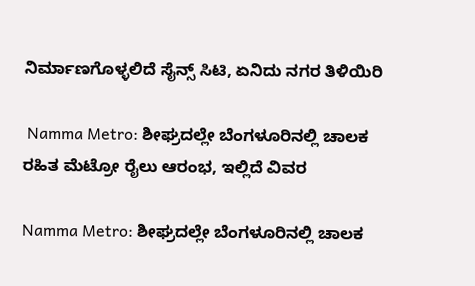ನಿರ್ಮಾಣಗೊಳ್ಳಲಿದೆ ಸೈನ್ಸ್‌ ಸಿಟಿ, ಏನಿದು ನಗರ ತಿಳಿಯಿರಿ

 Namma Metro: ಶೀಘ್ರದಲ್ಲೇ ಬೆಂಗಳೂರಿನಲ್ಲಿ ಚಾಲಕ ರಹಿತ ಮೆಟ್ರೋ ರೈಲು ಆರಂಭ, ಇಲ್ಲಿದೆ ವಿವರ

Namma Metro: ಶೀಘ್ರದಲ್ಲೇ ಬೆಂಗಳೂರಿನಲ್ಲಿ ಚಾಲಕ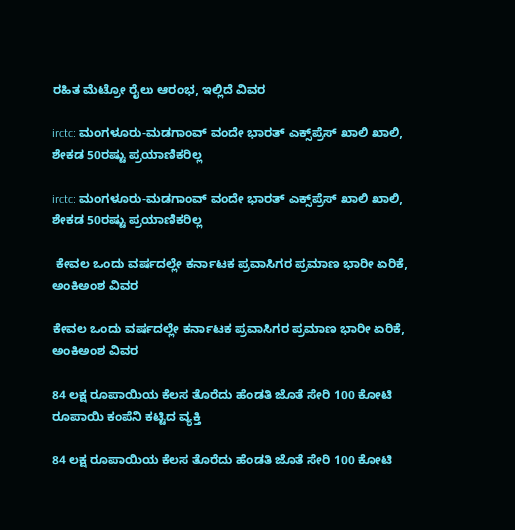ರಹಿತ ಮೆಟ್ರೋ ರೈಲು ಆರಂಭ, ಇಲ್ಲಿದೆ ವಿವರ

irctc: ಮಂಗಳೂರು-ಮಡಗಾಂವ್ ವಂದೇ ಭಾರತ್ ಎಕ್ಸ್‌ಪ್ರೆಸ್ ಖಾಲಿ ಖಾಲಿ, ಶೇಕಡ 50ರಷ್ಟು ಪ್ರಯಾಣಿಕರಿಲ್ಲ

irctc: ಮಂಗಳೂರು-ಮಡಗಾಂವ್ ವಂದೇ ಭಾರತ್ ಎಕ್ಸ್‌ಪ್ರೆಸ್ ಖಾಲಿ ಖಾಲಿ, ಶೇಕಡ 50ರಷ್ಟು ಪ್ರಯಾಣಿಕರಿಲ್ಲ

 ಕೇವಲ ಒಂದು ವರ್ಷದಲ್ಲೇ ಕರ್ನಾಟಕ ಪ್ರವಾಸಿಗರ ಪ್ರಮಾಣ ಭಾರೀ ಏರಿಕೆ, ಅಂಕಿಅಂಶ ವಿವರ

ಕೇವಲ ಒಂದು ವರ್ಷದಲ್ಲೇ ಕರ್ನಾಟಕ ಪ್ರವಾಸಿಗರ ಪ್ರಮಾಣ ಭಾರೀ ಏರಿಕೆ, ಅಂಕಿಅಂಶ ವಿವರ

84 ಲಕ್ಷ ರೂಪಾಯಿಯ ಕೆಲಸ ತೊರೆದು ಹೆಂಡತಿ ಜೊತೆ ಸೇರಿ 100 ಕೋಟಿ ರೂಪಾಯಿ ಕಂಪೆನಿ ಕಟ್ಟಿದ ವ್ಯಕ್ತಿ

84 ಲಕ್ಷ ರೂಪಾಯಿಯ ಕೆಲಸ ತೊರೆದು ಹೆಂಡತಿ ಜೊತೆ ಸೇರಿ 100 ಕೋಟಿ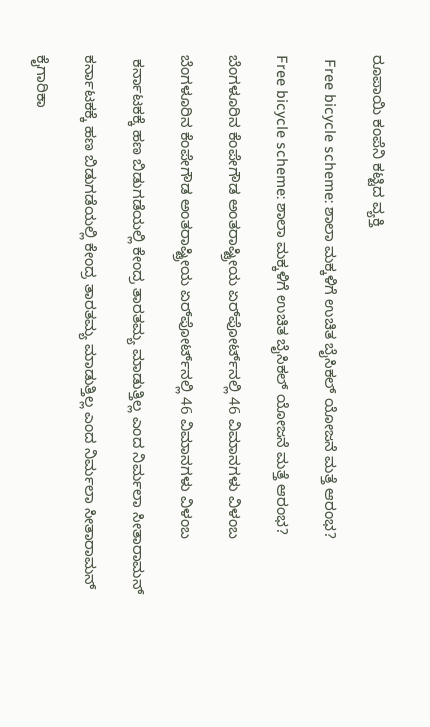ರೂಪಾಯಿ ಕಂಪೆನಿ ಕಟ್ಟಿದ ವ್ಯಕ್ತಿ

 Free bicycle scheme: ಶಾಲಾ ಮಕ್ಕಳಿಗೆ ಉಚಿತ ಬೈಸಿಕಲ್ ಯೋಜನೆ ಮತ್ತೆ ಆರಂಭ?

Free bicycle scheme: ಶಾಲಾ ಮಕ್ಕಳಿಗೆ ಉಚಿತ ಬೈಸಿಕಲ್ ಯೋಜನೆ ಮತ್ತೆ ಆರಂಭ?

ಬೆಂಗಳೂರಿನ ಕೆಂಪೇಗೌಡ ಅಂತರಾಷ್ಟ್ರೀಯ ಏರ್‌ಪೋರ್ಟ್‌ನಲ್ಲಿ 46 ವಿಮಾನಗಳು ವಿಳಂಬ

ಬೆಂಗಳೂರಿನ ಕೆಂಪೇಗೌಡ ಅಂತರಾಷ್ಟ್ರೀಯ ಏರ್‌ಪೋರ್ಟ್‌ನಲ್ಲಿ 46 ವಿಮಾನಗಳು ವಿಳಂಬ

 ಕರ್ನಾಟಕಕ್ಕೆ ಹಣ ಬಿಡುಗಡೆಯಲ್ಲಿ ಕೇಂದ್ರ ತಾರತಮ್ಯ ಮಾಡುತ್ತಿಲ್ಲ ಎಂದ ನಿರ್ಮಲಾ ಸೀತಾರಾಮನ್

ಕರ್ನಾಟಕಕ್ಕೆ ಹಣ ಬಿಡುಗಡೆಯಲ್ಲಿ ಕೇಂದ್ರ ತಾರತಮ್ಯ ಮಾಡುತ್ತಿಲ್ಲ ಎಂದ ನಿರ್ಮಲಾ ಸೀತಾರಾಮನ್

ಕೈಗಾರಿಕಾ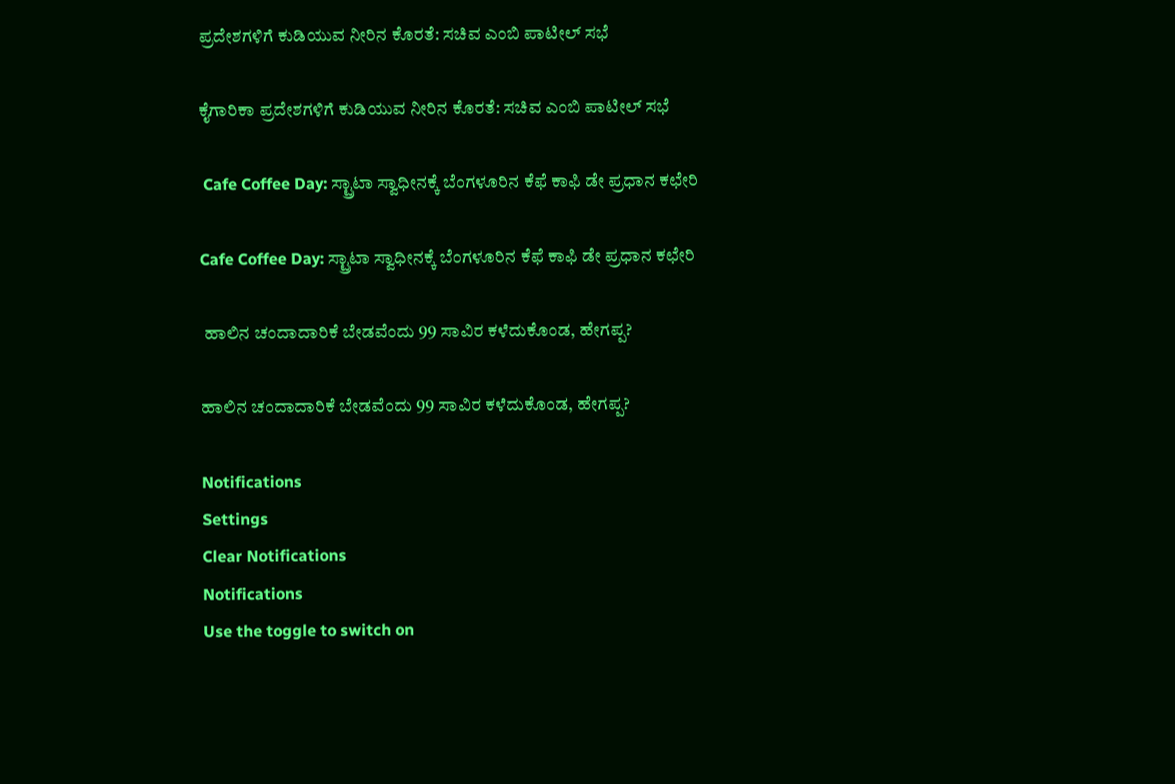ಪ್ರದೇಶಗಳಿಗೆ ಕುಡಿಯುವ ನೀರಿನ ಕೊರತೆ: ಸಚಿವ ಎಂಬಿ ಪಾಟೀಲ್‌ ಸಭೆ

ಕೈಗಾರಿಕಾ ಪ್ರದೇಶಗಳಿಗೆ ಕುಡಿಯುವ ನೀರಿನ ಕೊರತೆ: ಸಚಿವ ಎಂಬಿ ಪಾಟೀಲ್‌ ಸಭೆ

 Cafe Coffee Day: ಸ್ಟ್ರಾಟಾ ಸ್ವಾಧೀನಕ್ಕೆ ಬೆಂಗಳೂರಿನ ಕೆಫೆ ಕಾಫಿ ಡೇ ಪ್ರಧಾನ ಕಛೇರಿ

Cafe Coffee Day: ಸ್ಟ್ರಾಟಾ ಸ್ವಾಧೀನಕ್ಕೆ ಬೆಂಗಳೂರಿನ ಕೆಫೆ ಕಾಫಿ ಡೇ ಪ್ರಧಾನ ಕಛೇರಿ

 ಹಾಲಿನ ಚಂದಾದಾರಿಕೆ ಬೇಡವೆಂದು 99 ಸಾವಿರ ಕಳೆದುಕೊಂಡ, ಹೇಗಪ್ಪ?

ಹಾಲಿನ ಚಂದಾದಾರಿಕೆ ಬೇಡವೆಂದು 99 ಸಾವಿರ ಕಳೆದುಕೊಂಡ, ಹೇಗಪ್ಪ?

Notifications
Settings
Clear Notifications
Notifications
Use the toggle to switch on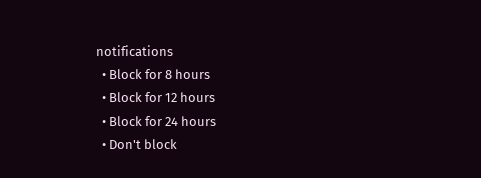notifications
  • Block for 8 hours
  • Block for 12 hours
  • Block for 24 hours
  • Don't block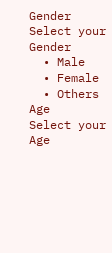Gender
Select your Gender
  • Male
  • Female
  • Others
Age
Select your Age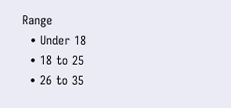Range
  • Under 18
  • 18 to 25
  • 26 to 35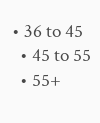• 36 to 45
  • 45 to 55
  • 55+